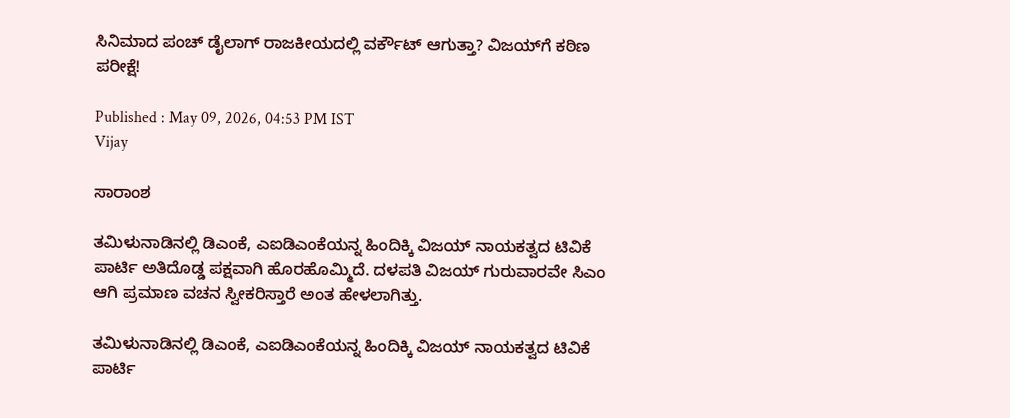ಸಿನಿಮಾದ ಪಂಚ್ ಡೈಲಾಗ್ ರಾಜಕೀಯದಲ್ಲಿ ವರ್ಕೌಟ್ ಆಗುತ್ತಾ? ವಿಜಯ್‌ಗೆ ಕಠಿಣ ಪರೀಕ್ಷೆ!

Published : May 09, 2026, 04:53 PM IST
Vijay

ಸಾರಾಂಶ

ತಮಿಳುನಾಡಿನಲ್ಲಿ ಡಿಎಂಕೆ, ಎಐಡಿಎಂಕೆಯನ್ನ ಹಿಂದಿಕ್ಕಿ ವಿಜಯ್ ನಾಯಕತ್ವದ ಟಿವಿಕೆ ಪಾರ್ಟಿ ಅತಿದೊಡ್ಡ ಪಕ್ಷವಾಗಿ ಹೊರಹೊಮ್ಮಿದೆ. ದಳಪತಿ ವಿಜಯ್ ಗುರುವಾರವೇ ಸಿಎಂ ಆಗಿ ಪ್ರಮಾಣ ವಚನ ಸ್ವೀಕರಿಸ್ತಾರೆ ಅಂತ ಹೇಳಲಾಗಿತ್ತು.

ತಮಿಳುನಾಡಿನಲ್ಲಿ ಡಿಎಂಕೆ, ಎಐಡಿಎಂಕೆಯನ್ನ ಹಿಂದಿಕ್ಕಿ ವಿಜಯ್ ನಾಯಕತ್ವದ ಟಿವಿಕೆ ಪಾರ್ಟಿ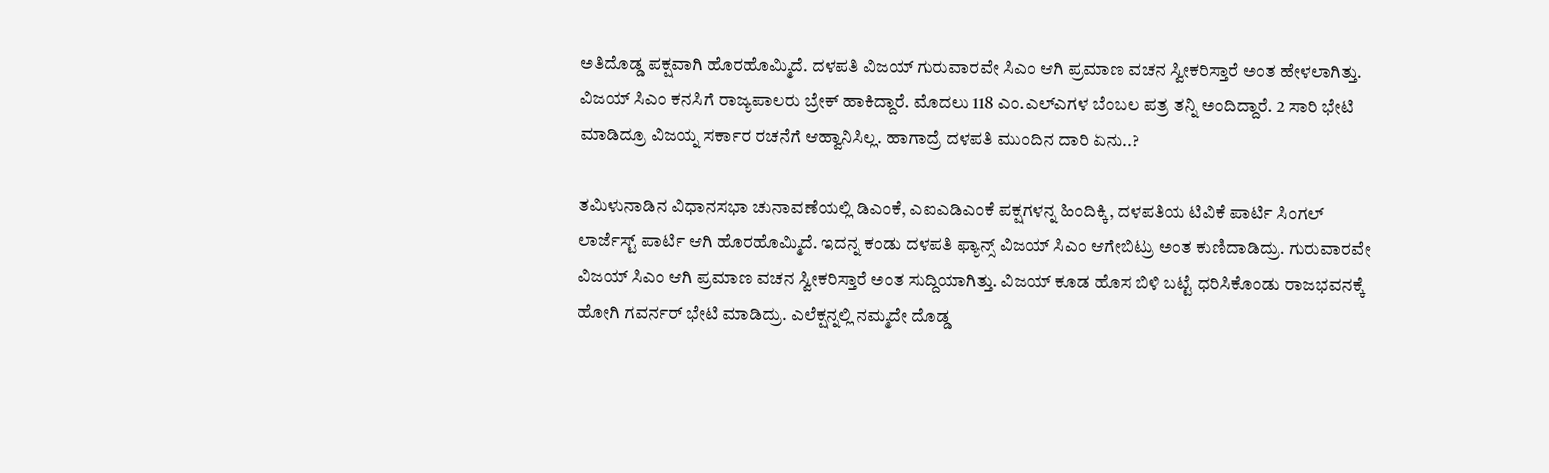ಅತಿದೊಡ್ಡ ಪಕ್ಷವಾಗಿ ಹೊರಹೊಮ್ಮಿದೆ. ದಳಪತಿ ವಿಜಯ್ ಗುರುವಾರವೇ ಸಿಎಂ ಆಗಿ ಪ್ರಮಾಣ ವಚನ ಸ್ವೀಕರಿಸ್ತಾರೆ ಅಂತ ಹೇಳಲಾಗಿತ್ತು. ವಿಜಯ್ ಸಿಎಂ ಕನಸಿಗೆ ರಾಜ್ಯಪಾಲರು ಬ್ರೇಕ್ ಹಾಕಿದ್ದಾರೆ. ಮೊದಲು 118 ಎಂ.ಎಲ್ಎಗಳ ಬೆಂಬಲ ಪತ್ರ ತನ್ನಿ ಅಂದಿದ್ದಾರೆ. 2 ಸಾರಿ ಭೇಟಿ ಮಾಡಿದ್ರೂ ವಿಜಯ್ನ ಸರ್ಕಾರ ರಚನೆಗೆ ಆಹ್ವಾನಿಸಿಲ್ಲ. ಹಾಗಾದ್ರೆ ದಳಪತಿ ಮುಂದಿನ ದಾರಿ ಏನು..?

ತಮಿಳುನಾಡಿನ ವಿಧಾನಸಭಾ ಚುನಾವಣೆಯಲ್ಲಿ ಡಿಎಂಕೆ, ಎಐಎಡಿಎಂಕೆ ಪಕ್ಷಗಳನ್ನ ಹಿಂದಿಕ್ಕಿ, ದಳಪತಿಯ ಟಿವಿಕೆ ಪಾರ್ಟಿ ಸಿಂಗಲ್ ಲಾರ್ಜೆಸ್ಟ್ ಪಾರ್ಟಿ ಆಗಿ ಹೊರಹೊಮ್ಮಿದೆ. ಇದನ್ನ ಕಂಡು ದಳಪತಿ ಫ್ಯಾನ್ಸ್ ವಿಜಯ್ ಸಿಎಂ ಆಗೇಬಿಟ್ರು ಅಂತ ಕುಣಿದಾಡಿದ್ರು. ಗುರುವಾರವೇ ವಿಜಯ್ ಸಿಎಂ ಆಗಿ ಪ್ರಮಾಣ ವಚನ ಸ್ವೀಕರಿಸ್ತಾರೆ ಅಂತ ಸುದ್ದಿಯಾಗಿತ್ತು. ವಿಜಯ್ ಕೂಡ ಹೊಸ ಬಿಳಿ ಬಟ್ಟೆ ಧರಿಸಿಕೊಂಡು ರಾಜಭವನಕ್ಕೆ ಹೋಗಿ ಗವರ್ನರ್ ಭೇಟಿ ಮಾಡಿದ್ರು. ಎಲೆಕ್ಷನ್ನಲ್ಲಿ ನಮ್ಮದೇ ದೊಡ್ಡ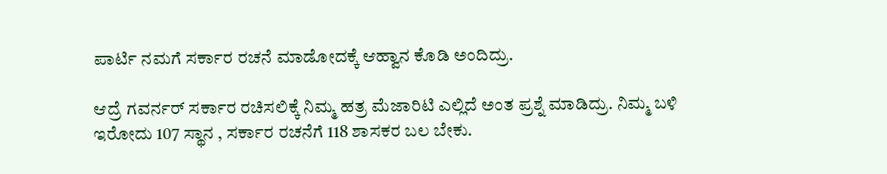ಪಾರ್ಟಿ ನಮಗೆ ಸರ್ಕಾರ ರಚನೆ ಮಾಡೋದಕ್ಕೆ ಆಹ್ವಾನ ಕೊಡಿ ಅಂದಿದ್ರು.

ಆದ್ರೆ ಗವರ್ನರ್ ಸರ್ಕಾರ ರಚಿಸಲಿಕ್ಕೆ ನಿಮ್ಮ ಹತ್ರ ಮೆಜಾರಿಟಿ ಎಲ್ಲಿದೆ ಅಂತ ಪ್ರಶ್ನೆ ಮಾಡಿದ್ರು. ನಿಮ್ಮ ಬಳಿ ಇರೋದು 107 ಸ್ಥಾನ , ಸರ್ಕಾರ ರಚನೆಗೆ 118 ಶಾಸಕರ ಬಲ ಬೇಕು.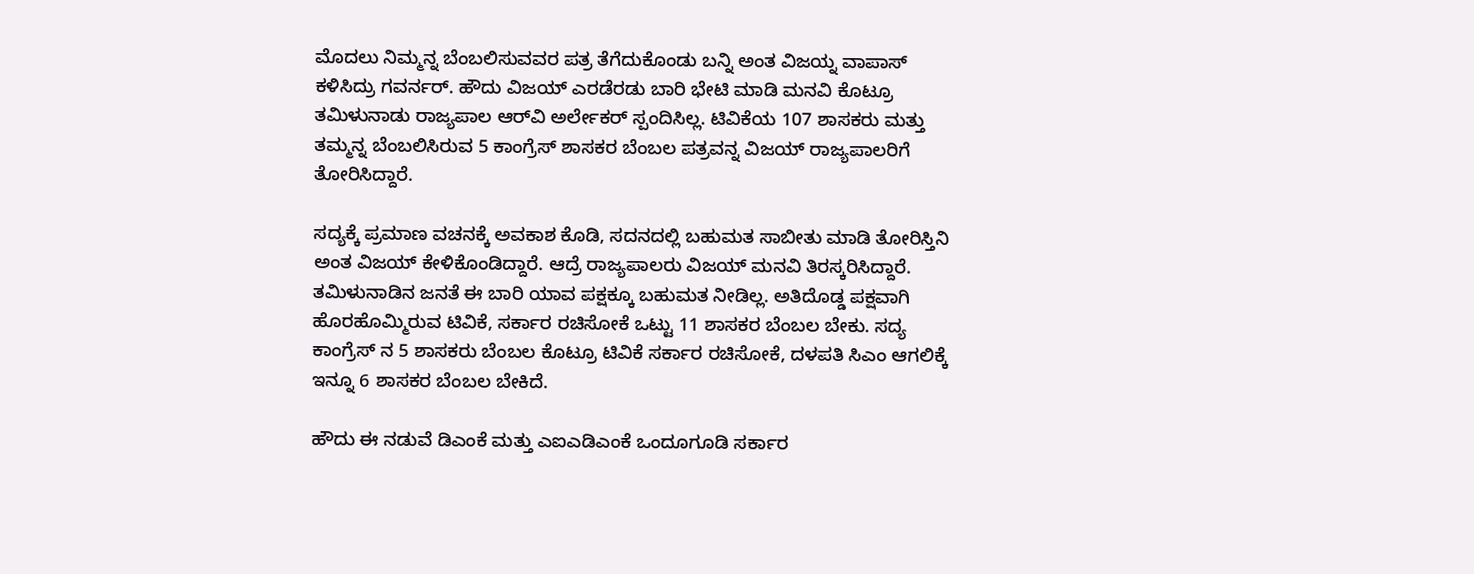ಮೊದಲು ನಿಮ್ಮನ್ನ ಬೆಂಬಲಿಸುವವರ ಪತ್ರ ತೆಗೆದುಕೊಂಡು ಬನ್ನಿ ಅಂತ ವಿಜಯ್ನ ವಾಪಾಸ್ ಕಳಿಸಿದ್ರು ಗವರ್ನರ್. ಹೌದು ವಿಜಯ್ ಎರಡೆರಡು ಬಾರಿ ಭೇಟಿ ಮಾಡಿ ಮನವಿ ಕೊಟ್ರೂ ತಮಿಳುನಾಡು ರಾಜ್ಯಪಾಲ ಆರ್‌ವಿ ಅರ್ಲೇಕರ್ ಸ್ಪಂದಿಸಿಲ್ಲ. ಟಿವಿಕೆಯ 107 ಶಾಸಕರು ಮತ್ತು ತಮ್ಮನ್ನ ಬೆಂಬಲಿಸಿರುವ 5 ಕಾಂಗ್ರೆಸ್ ಶಾಸಕರ ಬೆಂಬಲ ಪತ್ರವನ್ನ ವಿಜಯ್ ರಾಜ್ಯಪಾಲರಿಗೆ ತೋರಿಸಿದ್ದಾರೆ.

ಸದ್ಯಕ್ಕೆ ಪ್ರಮಾಣ ವಚನಕ್ಕೆ ಅವಕಾಶ ಕೊಡಿ, ಸದನದಲ್ಲಿ ಬಹುಮತ ಸಾಬೀತು ಮಾಡಿ ತೋರಿಸ್ತಿನಿ ಅಂತ ವಿಜಯ್ ಕೇಳಿಕೊಂಡಿದ್ದಾರೆ. ಆದ್ರೆ ರಾಜ್ಯಪಾಲರು ವಿಜಯ್ ಮನವಿ ತಿರಸ್ಕರಿಸಿದ್ದಾರೆ. ತಮಿಳುನಾಡಿನ ಜನತೆ ಈ ಬಾರಿ ಯಾವ ಪಕ್ಷಕ್ಕೂ ಬಹುಮತ ನೀಡಿಲ್ಲ. ಅತಿದೊಡ್ಡ ಪಕ್ಷವಾಗಿ ಹೊರಹೊಮ್ಮಿರುವ ಟಿವಿಕೆ, ಸರ್ಕಾರ ರಚಿಸೋಕೆ ಒಟ್ಟು 11 ಶಾಸಕರ ಬೆಂಬಲ ಬೇಕು. ಸದ್ಯ ಕಾಂಗ್ರೆಸ್ ನ 5 ಶಾಸಕರು ಬೆಂಬಲ ಕೊಟ್ರೂ ಟಿವಿಕೆ ಸರ್ಕಾರ ರಚಿಸೋಕೆ, ದಳಪತಿ ಸಿಎಂ ಆಗಲಿಕ್ಕೆ ಇನ್ನೂ 6 ಶಾಸಕರ ಬೆಂಬಲ ಬೇಕಿದೆ.

ಹೌದು ಈ ನಡುವೆ ಡಿಎಂಕೆ ಮತ್ತು ಎಐಎಡಿಎಂಕೆ ಒಂದೂಗೂಡಿ ಸರ್ಕಾರ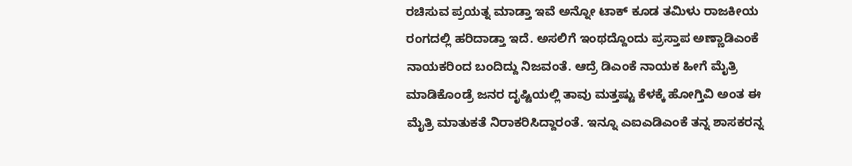ರಚಿಸುವ ಪ್ರಯತ್ನ ಮಾಡ್ತಾ ಇವೆ ಅನ್ನೋ ಟಾಕ್ ಕೂಡ ತಮಿಳು ರಾಜಕೀಯ ರಂಗದಲ್ಲಿ ಹರಿದಾಡ್ತಾ ಇದೆ. ಅಸಲಿಗೆ ಇಂಥದ್ದೊಂದು ಪ್ರಸ್ತಾಪ ಅಣ್ಣಾಡಿಎಂಕೆ ನಾಯಕರಿಂದ ಬಂದಿದ್ದು ನಿಜವಂತೆ. ಆದ್ರೆ ಡಿಎಂಕೆ ನಾಯಕ ಹೀಗೆ ಮೈತ್ರಿ ಮಾಡಿಕೊಂಡ್ರೆ ಜನರ ದೃಷ್ಟಿಯಲ್ಲಿ ತಾವು ಮತ್ತಷ್ಟು ಕೆಳಕ್ಕೆ ಹೋಗ್ತಿವಿ ಅಂತ ಈ ಮೈತ್ರಿ ಮಾತುಕತೆ ನಿರಾಕರಿಸಿದ್ದಾರಂತೆ. ಇನ್ನೂ ಎಐಎಡಿಎಂಕೆ ತನ್ನ ಶಾಸಕರನ್ನ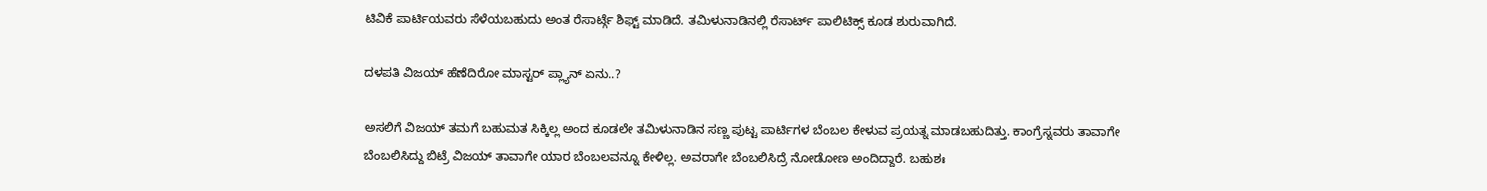ಟಿವಿಕೆ ಪಾರ್ಟಿಯವರು ಸೆಳೆಯಬಹುದು ಅಂತ ರೆಸಾರ್ಟ್ಗೆ ಶಿಫ್ಟ್ ಮಾಡಿದೆ. ತಮಿಳುನಾಡಿನಲ್ಲಿ ರೆಸಾರ್ಟ್ ಪಾಲಿಟಿಕ್ಸ್ ಕೂಡ ಶುರುವಾಗಿದೆ.

ದಳಪತಿ ವಿಜಯ್ ಹೆಣೆದಿರೋ ಮಾಸ್ಟರ್ ಪ್ಲ್ಯಾನ್ ಏನು..?

ಅಸಲಿಗೆ ವಿಜಯ್ ತಮಗೆ ಬಹುಮತ ಸಿಕ್ಕಿಲ್ಲ ಅಂದ ಕೂಡಲೇ ತಮಿಳುನಾಡಿನ ಸಣ್ಣ ಪುಟ್ಟ ಪಾರ್ಟಿಗಳ ಬೆಂಬಲ ಕೇಳುವ ಪ್ರಯತ್ನ ಮಾಡಬಹುದಿತ್ತು. ಕಾಂಗ್ರೆಸ್ನವರು ತಾವಾಗೇ ಬೆಂಬಲಿಸಿದ್ದು ಬಿಟ್ರೆ ವಿಜಯ್ ತಾವಾಗೇ ಯಾರ ಬೆಂಬಲವನ್ನೂ ಕೇಳಿಲ್ಲ. ಅವರಾಗೇ ಬೆಂಬಲಿಸಿದ್ರೆ ನೋಡೋಣ ಅಂದಿದ್ದಾರೆ. ಬಹುಶಃ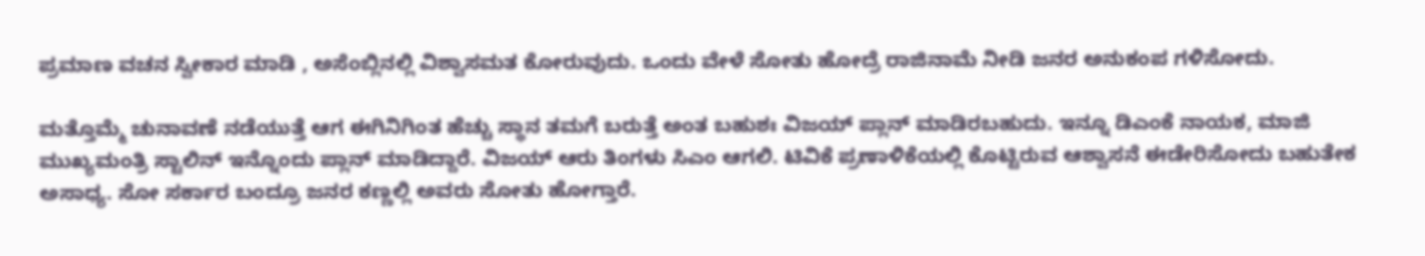ಪ್ರಮಾಣ ವಚನ ಸ್ವೀಕಾರ ಮಾಡಿ , ಅಸೆಂಬ್ಲಿನಲ್ಲಿ ವಿಶ್ವಾಸಮತ ಕೋರುವುದು. ಒಂದು ವೇಳೆ ಸೋತು ಹೋದ್ರೆ ರಾಜಿನಾಮೆ ನೀಡಿ ಜನರ ಅನುಕಂಪ ಗಳಿಸೋದು.

ಮತ್ತೊಮ್ಮೆ ಚುನಾವಣೆ ನಡೆಯುತ್ತೆ ಆಗ ಈಗಿನಿಗಿಂತ ಹೆಚ್ಚು ಸ್ಥಾನ ತಮಗೆ ಬರುತ್ತೆ ಅಂತ ಬಹುಶಃ ವಿಜಯ್ ಪ್ಲಾನ್ ಮಾಡಿರಬಹುದು. ಇನ್ನೂ ಡಿಎಂಕೆ ನಾಯಕ, ಮಾಜಿ ಮುಖ್ಯಮಂತ್ರಿ ಸ್ಟಾಲಿನ್ ಇನ್ನೊಂದು ಪ್ಲಾನ್ ಮಾಡಿದ್ದಾರೆ. ವಿಜಯ್ ಆರು ತಿಂಗಳು ಸಿಎಂ ಆಗಲಿ. ಟಿವಿಕೆ ಪ್ರಣಾಳಿಕೆಯಲ್ಲಿ ಕೊಟ್ಟಿರುವ ಆಶ್ವಾಸನೆ ಈಡೇರಿಸೋದು ಬಹುತೇಕ ಅಸಾಧ್ಯ. ಸೋ ಸರ್ಕಾರ ಬಂದ್ರೂ ಜನರ ಕಣ್ಣಲ್ಲಿ ಅವರು ಸೋತು ಹೋಗ್ತಾರೆ.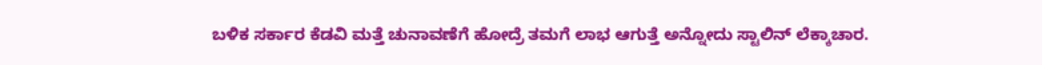ಬಳಿಕ ಸರ್ಕಾರ ಕೆಡವಿ ಮತ್ತೆ ಚುನಾವಣೆಗೆ ಹೋದ್ರೆ ತಮಗೆ ಲಾಭ ಆಗುತ್ತೆ ಅನ್ನೋದು ಸ್ಟಾಲಿನ್ ಲೆಕ್ಕಾಚಾರ.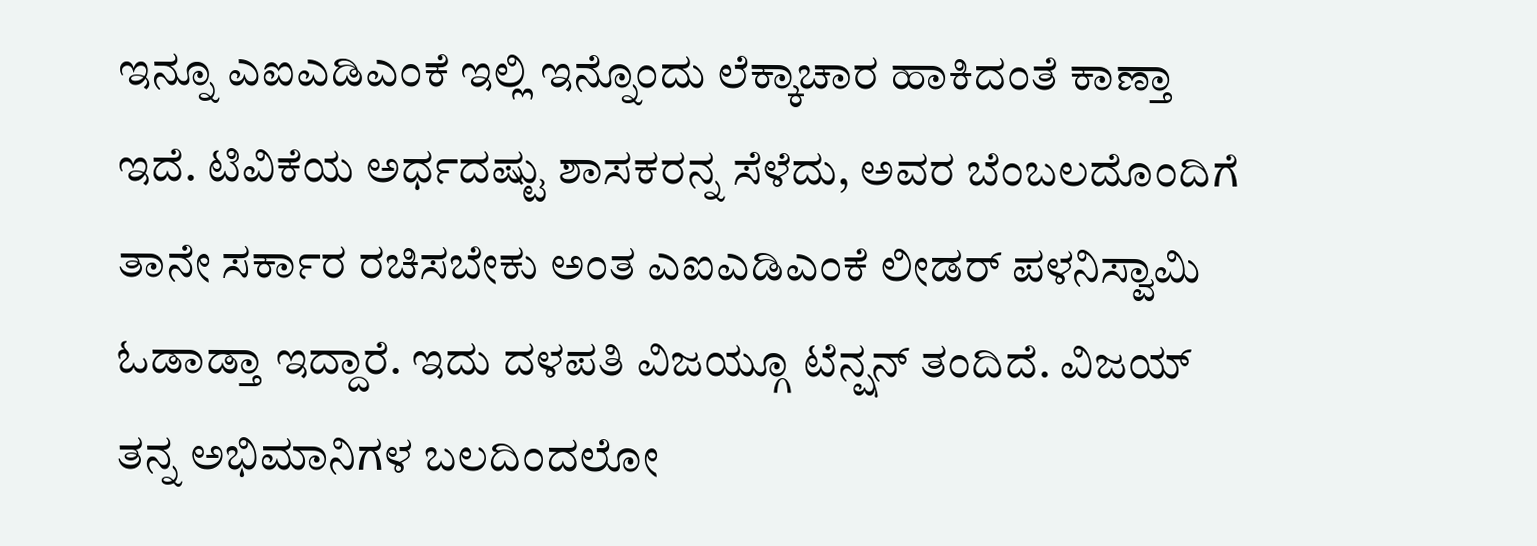ಇನ್ನೂ ಎಐಎಡಿಎಂಕೆ ಇಲ್ಲಿ ಇನ್ನೊಂದು ಲೆಕ್ಕಾಚಾರ ಹಾಕಿದಂತೆ ಕಾಣ್ತಾ ಇದೆ. ಟಿವಿಕೆಯ ಅರ್ಧದಷ್ಟು ಶಾಸಕರನ್ನ ಸೆಳೆದು, ಅವರ ಬೆಂಬಲದೊಂದಿಗೆ ತಾನೇ ಸರ್ಕಾರ ರಚಿಸಬೇಕು ಅಂತ ಎಐಎಡಿಎಂಕೆ ಲೀಡರ್ ಪಳನಿಸ್ವಾಮಿ ಓಡಾಡ್ತಾ ಇದ್ದಾರೆ. ಇದು ದಳಪತಿ ವಿಜಯ್ಗೂ ಟೆನ್ಷನ್ ತಂದಿದೆ. ವಿಜಯ್ ತನ್ನ ಅಭಿಮಾನಿಗಳ ಬಲದಿಂದಲೋ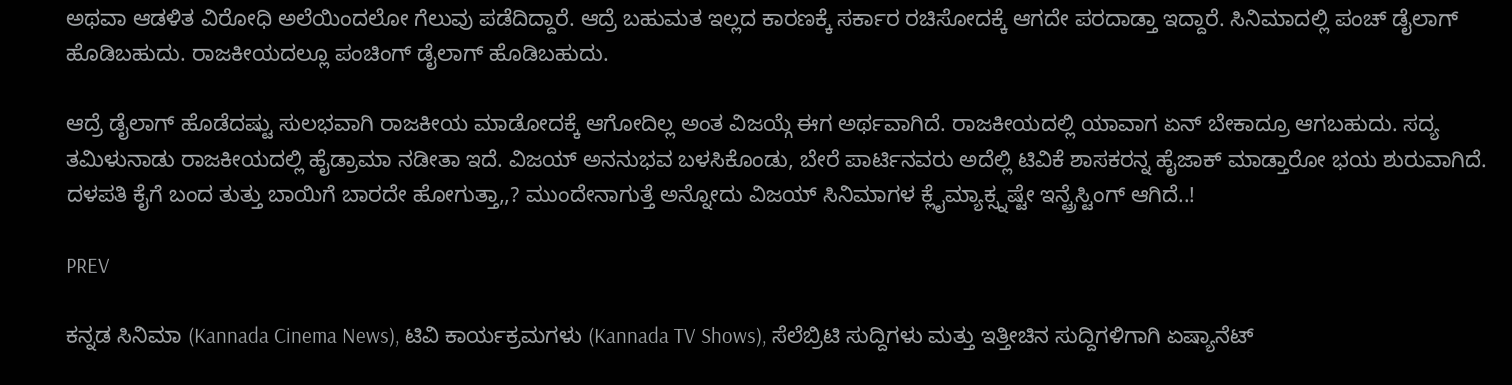ಅಥವಾ ಆಡಳಿತ ವಿರೋಧಿ ಅಲೆಯಿಂದಲೋ ಗೆಲುವು ಪಡೆದಿದ್ದಾರೆ. ಆದ್ರೆ ಬಹುಮತ ಇಲ್ಲದ ಕಾರಣಕ್ಕೆ ಸರ್ಕಾರ ರಚಿಸೋದಕ್ಕೆ ಆಗದೇ ಪರದಾಡ್ತಾ ಇದ್ದಾರೆ. ಸಿನಿಮಾದಲ್ಲಿ ಪಂಚ್ ಡೈಲಾಗ್ ಹೊಡಿಬಹುದು. ರಾಜಕೀಯದಲ್ಲೂ ಪಂಚಿಂಗ್ ಡೈಲಾಗ್ ಹೊಡಿಬಹುದು.

ಆದ್ರೆ ಡೈಲಾಗ್ ಹೊಡೆದಷ್ಟು ಸುಲಭವಾಗಿ ರಾಜಕೀಯ ಮಾಡೋದಕ್ಕೆ ಆಗೋದಿಲ್ಲ ಅಂತ ವಿಜಯ್ಗೆ ಈಗ ಅರ್ಥವಾಗಿದೆ. ರಾಜಕೀಯದಲ್ಲಿ ಯಾವಾಗ ಏನ್ ಬೇಕಾದ್ರೂ ಆಗಬಹುದು. ಸದ್ಯ ತಮಿಳುನಾಡು ರಾಜಕೀಯದಲ್ಲಿ ಹೈಡ್ರಾಮಾ ನಡೀತಾ ಇದೆ. ವಿಜಯ್ ಅನನುಭವ ಬಳಸಿಕೊಂಡು, ಬೇರೆ ಪಾರ್ಟಿನವರು ಅದೆಲ್ಲಿ ಟಿವಿಕೆ ಶಾಸಕರನ್ನ ಹೈಜಾಕ್ ಮಾಡ್ತಾರೋ ಭಯ ಶುರುವಾಗಿದೆ. ದಳಪತಿ ಕೈಗೆ ಬಂದ ತುತ್ತು ಬಾಯಿಗೆ ಬಾರದೇ ಹೋಗುತ್ತಾ,,? ಮುಂದೇನಾಗುತ್ತೆ ಅನ್ನೋದು ವಿಜಯ್ ಸಿನಿಮಾಗಳ ಕ್ಲೈಮ್ಯಾಕ್ಸ್ನಷ್ಟೇ ಇನ್ಟ್ರೆಸ್ಟಿಂಗ್ ಆಗಿದೆ..!

PREV

ಕನ್ನಡ ಸಿನಿಮಾ (Kannada Cinema News), ಟಿವಿ ಕಾರ್ಯಕ್ರಮಗಳು (Kannada TV Shows), ಸೆಲೆಬ್ರಿಟಿ ಸುದ್ದಿಗಳು ಮತ್ತು ಇತ್ತೀಚಿನ ಸುದ್ದಿಗಳಿಗಾಗಿ ಏಷ್ಯಾನೆಟ್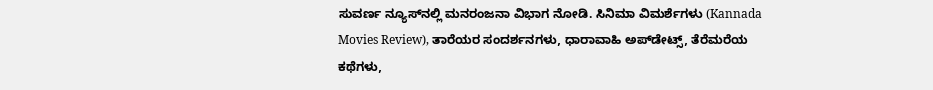ಸುವರ್ಣ ನ್ಯೂಸ್‌ನಲ್ಲಿ ಮನರಂಜನಾ ವಿಭಾಗ ನೋಡಿ. ಸಿನಿಮಾ ವಿಮರ್ಶೆಗಳು (Kannada Movies Review), ತಾರೆಯರ ಸಂದರ್ಶನಗಳು, ಧಾರಾವಾಹಿ ಅಪ್‌ಡೇಟ್ಸ್‌, ತೆರೆಮರೆಯ ಕಥೆಗಳು,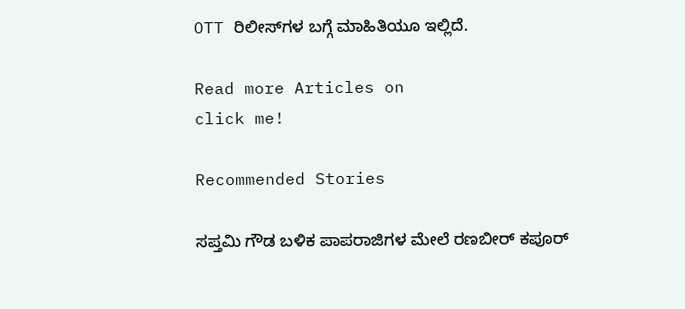OTT ರಿಲೀಸ್‌ಗಳ ಬಗ್ಗೆ ಮಾಹಿತಿಯೂ ಇಲ್ಲಿದೆ.

Read more Articles on
click me!

Recommended Stories

ಸಪ್ತಮಿ ಗೌಡ ಬಳಿಕ ಪಾಪರಾಜಿಗಳ ಮೇಲೆ ರಣಬೀರ್ ಕಪೂರ್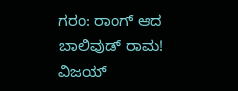ಗರಂ: ರಾಂಗ್ ಆದ ಬಾಲಿವುಡ್ ರಾಮ!
ವಿಜಯ್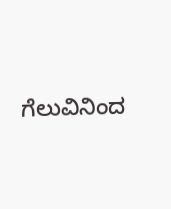ಗೆಲುವಿನಿಂದ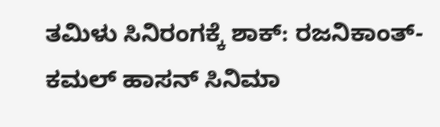ತಮಿಳು ಸಿನಿರಂಗಕ್ಕೆ ಶಾಕ್: ರಜನಿಕಾಂತ್-ಕಮಲ್ ಹಾಸನ್ ಸಿನಿಮಾ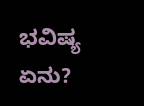ಭವಿಷ್ಯ ಏನು?